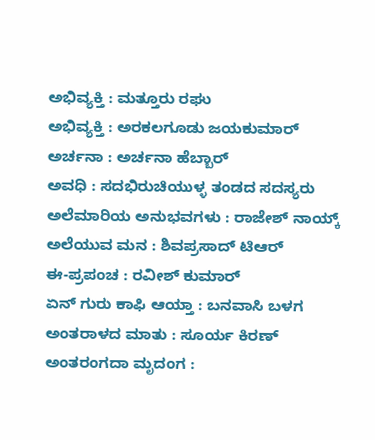ಅಭಿವ್ಯಕ್ತಿ : ಮತ್ತೂರು ರಘು
ಅಭಿವ್ಯಕ್ತಿ : ಅರಕಲಗೂಡು ಜಯಕುಮಾರ್
ಅರ್ಚನಾ : ಅರ್ಚನಾ ಹೆಬ್ಬಾರ್
ಅವಧಿ : ಸದಭಿರುಚಿಯುಳ್ಳ ತಂಡದ ಸದಸ್ಯರು
ಅಲೆಮಾರಿಯ ಅನುಭವಗಳು : ರಾಜೇಶ್ ನಾಯ್ಕ್
ಅಲೆಯುವ ಮನ : ಶಿವಪ್ರಸಾದ್ ಟಿಆರ್
ಈ-ಪ್ರಪಂಚ : ರವೀಶ್ ಕುಮಾರ್
ಏನ್ ಗುರು ಕಾಫಿ ಆಯ್ತಾ : ಬನವಾಸಿ ಬಳಗ
ಅಂತರಾಳದ ಮಾತು : ಸೂರ್ಯ ಕಿರಣ್
ಅಂತರಂಗದಾ ಮೃದಂಗ :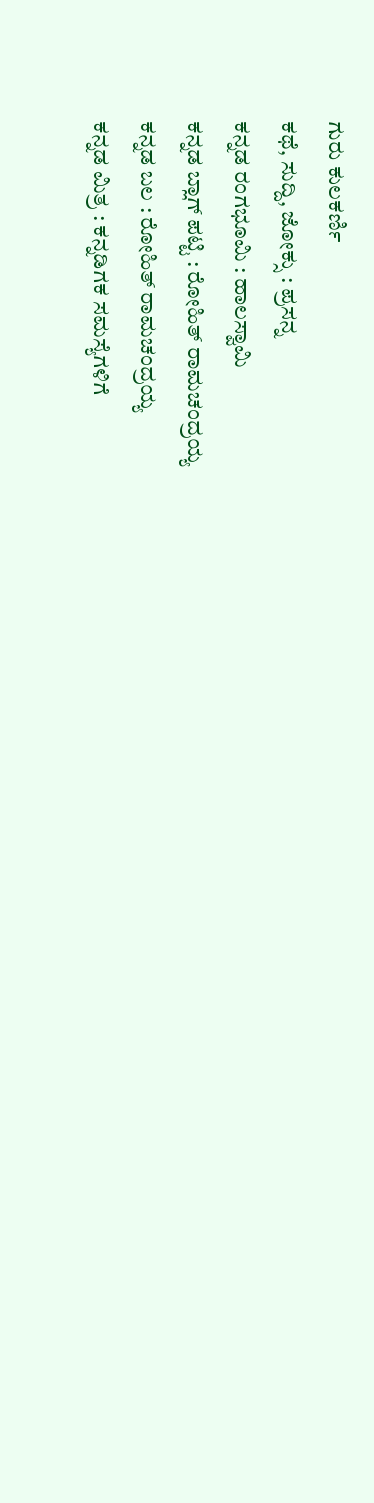ಗುರು ಕುಲಕರ್ಣಿ
ಕಥೆ, ಸುದ್ದಿ, ಜೋಕ್ಸು : ಪ್ರಸನ್ನ
ಕನ್ನಡ ರಂಗಭೂಮಿ : ಹಾಲಸ್ವಾಮಿ
ಕನ್ನಡ ಬ್ಲಾಗ್ ಪಟ್ಟಿ : ರೋಹಿತ್ ರಾಮಚಂದ್ರಯ್ಯ
ಕನ್ನಡ ಬಲ : ರೋಹಿತ್ ರಾಮಚಂದ್ರಯ್ಯ
ಕನ್ನಡ ಮಿತ್ರ : ಕನ್ನಡಿಗಕ ಸಮಸ್ಯೆಗಳಿಗೆ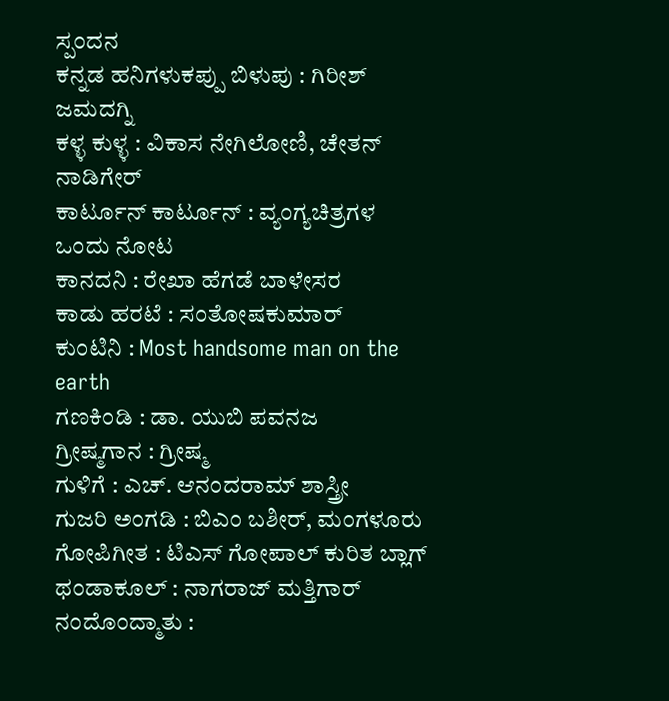ಸ್ಪಂದನ
ಕನ್ನಡ ಹನಿಗಳುಕಪ್ಪು ಬಿಳುಪು : ಗಿರೀಶ್ ಜಮದಗ್ನಿ
ಕಳ್ಳ ಕುಳ್ಳ : ವಿಕಾಸ ನೇಗಿಲೋಣಿ, ಚೇತನ್ ನಾಡಿಗೇರ್
ಕಾರ್ಟೂನ್ ಕಾರ್ಟೂನ್ : ವ್ಯಂಗ್ಯಚಿತ್ರಗಳ ಒಂದು ನೋಟ
ಕಾನದನಿ : ರೇಖಾ ಹೆಗಡೆ ಬಾಳೇಸರ
ಕಾಡು ಹರಟೆ : ಸಂತೋಷಕುಮಾರ್
ಕುಂಟಿನಿ : Most handsome man on the earth
ಗಣಕಿಂಡಿ : ಡಾ. ಯುಬಿ ಪವನಜ
ಗ್ರೀಷ್ಮಗಾನ : ಗ್ರೀಷ್ಮ
ಗುಳಿಗೆ : ಎಚ್. ಆನಂದರಾಮ್ ಶಾಸ್ತ್ರೀ
ಗುಜರಿ ಅಂಗಡಿ : ಬಿಎಂ ಬಶೀರ್, ಮಂಗಳೂರು
ಗೋಪಿಗೀತ : ಟಿಎಸ್ ಗೋಪಾಲ್ ಕುರಿತ ಬ್ಲಾಗ್
ಥಂಡಾಕೂಲ್ : ನಾಗರಾಜ್ ಮತ್ತಿಗಾರ್
ನಂದೊಂದ್ಮಾತು :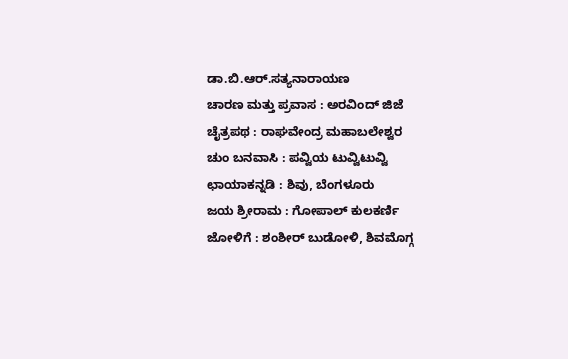ಡಾ.ಬಿ.ಆರ್.ಸತ್ಯನಾರಾಯಣ
ಚಾರಣ ಮತ್ತು ಪ್ರವಾಸ : ಅರವಿಂದ್ ಜಿಜೆ
ಚೈತ್ರಪಥ : ರಾಘವೇಂದ್ರ ಮಹಾಬಲೇಶ್ವರ
ಚುಂ ಬನವಾಸಿ : ಪವ್ವಿಯ ಟುವ್ವಿಟುವ್ವಿ
ಛಾಯಾಕನ್ನಡಿ : ಶಿವು, ಬೆಂಗಳೂರು
ಜಯ ಶ್ರೀರಾಮ : ಗೋಪಾಲ್ ಕುಲಕರ್ಣಿ
ಜೋಳಿಗೆ : ಶಂಶೀರ್ ಬುಡೋಳಿ, ಶಿವಮೊಗ್ಗ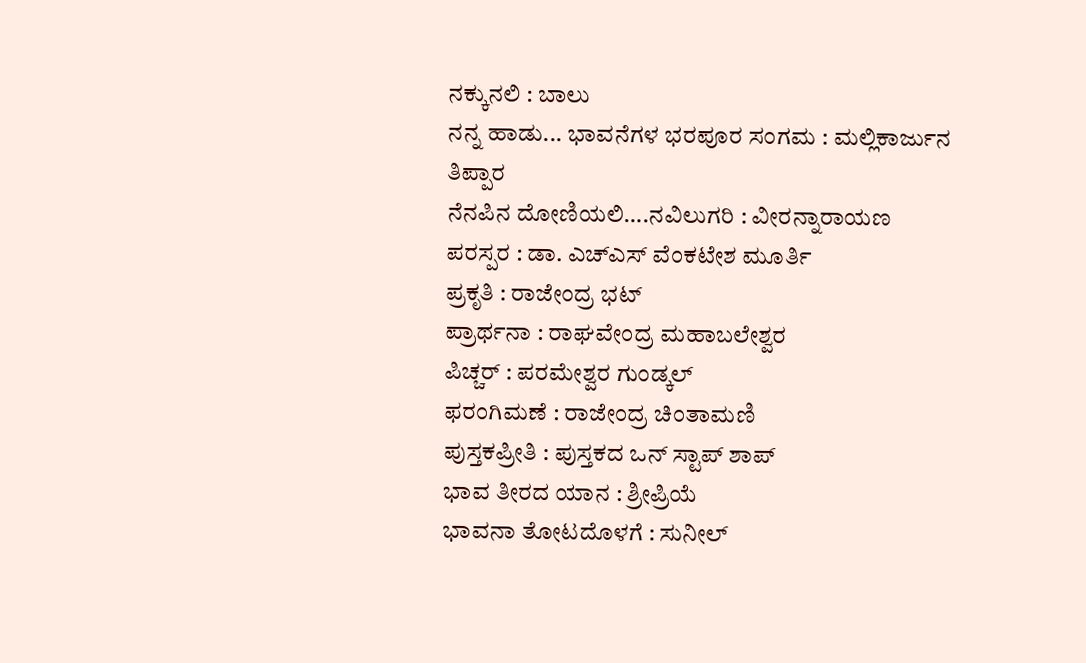ನಕ್ಕುನಲಿ : ಬಾಲು
ನನ್ನ ಹಾಡು... ಭಾವನೆಗಳ ಭರಪೂರ ಸಂಗಮ : ಮಲ್ಲಿಕಾರ್ಜುನ ತಿಪ್ಪಾರ
ನೆನಪಿನ ದೋಣಿಯಲಿ….ನವಿಲುಗರಿ : ವೀರನ್ನಾರಾಯಣ
ಪರಸ್ಪರ : ಡಾ. ಎಚ್ಎಸ್ ವೆಂಕಟೇಶ ಮೂರ್ತಿ
ಪ್ರಕೃತಿ : ರಾಜೇಂದ್ರ ಭಟ್
ಪ್ರಾರ್ಥನಾ : ರಾಘವೇಂದ್ರ ಮಹಾಬಲೇಶ್ವರ
ಪಿಚ್ಚರ್ : ಪರಮೇಶ್ವರ ಗುಂಡ್ಕಲ್
ಫರಂಗಿಮಣೆ : ರಾಜೇಂದ್ರ ಚಿಂತಾಮಣಿ
ಪುಸ್ತಕಪ್ರೀತಿ : ಪುಸ್ತಕದ ಒನ್ ಸ್ಟಾಪ್ ಶಾಪ್
ಭಾವ ತೀರದ ಯಾನ : ಶ್ರೀಪ್ರಿಯೆ
ಭಾವನಾ ತೋಟದೊಳಗೆ : ಸುನೀಲ್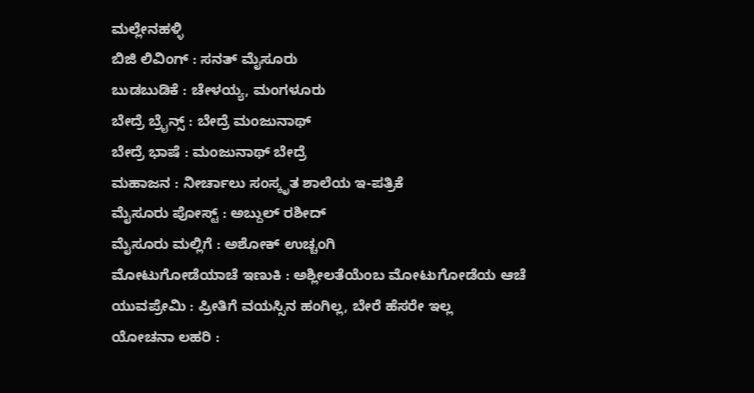ಮಲ್ಲೇನಹಳ್ಳಿ
ಬಿಜಿ ಲಿವಿಂಗ್ : ಸನತ್ ಮೈಸೂರು
ಬುಡಬುಡಿಕೆ : ಚೇಳಯ್ಯ, ಮಂಗಳೂರು
ಬೇದ್ರೆ ಬ್ರೈನ್ಸ್ : ಬೇದ್ರೆ ಮಂಜುನಾಥ್
ಬೇದ್ರೆ ಭಾಷೆ : ಮಂಜುನಾಥ್ ಬೇದ್ರೆ
ಮಹಾಜನ : ನೀರ್ಚಾಲು ಸಂಸ್ಕೃತ ಶಾಲೆಯ ಇ-ಪತ್ರಿಕೆ
ಮೈಸೂರು ಪೋಸ್ಟ್ : ಅಬ್ದುಲ್ ರಶೀದ್
ಮೈಸೂರು ಮಲ್ಲಿಗೆ : ಅಶೋಕ್ ಉಚ್ಚಂಗಿ
ಮೋಟುಗೋಡೆಯಾಚೆ ಇಣುಕಿ : ಅಶ್ಲೀಲತೆಯೆಂಬ ಮೋಟುಗೋಡೆಯ ಆಚೆ
ಯುವಪ್ರೇಮಿ : ಪ್ರೀತಿಗೆ ವಯಸ್ಸಿನ ಹಂಗಿಲ್ಲ, ಬೇರೆ ಹೆಸರೇ ಇಲ್ಲ
ಯೋಚನಾ ಲಹರಿ :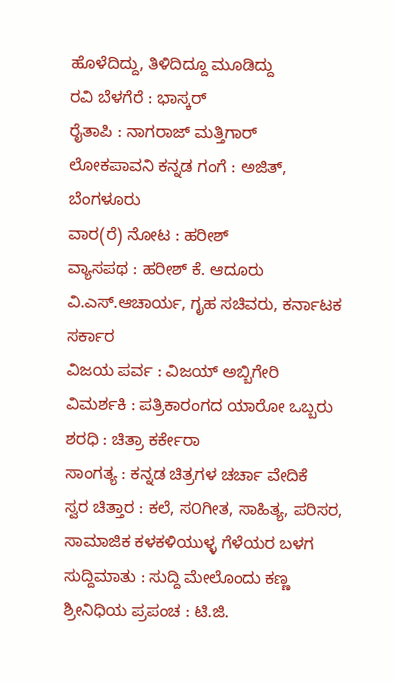ಹೊಳೆದಿದ್ದು, ತಿಳಿದಿದ್ದೂ ಮೂಡಿದ್ದು
ರವಿ ಬೆಳಗೆರೆ : ಭಾಸ್ಕರ್
ರೈತಾಪಿ : ನಾಗರಾಜ್ ಮತ್ತಿಗಾರ್
ಲೋಕಪಾವನಿ ಕನ್ನಡ ಗಂಗೆ : ಅಜಿತ್, ಬೆಂಗಳೂರು
ವಾರ(ರೆ) ನೋಟ : ಹರೀಶ್
ವ್ಯಾಸಪಥ : ಹರೀಶ್ ಕೆ. ಆದೂರು
ವಿ.ಎಸ್.ಆಚಾರ್ಯ, ಗೃಹ ಸಚಿವರು, ಕರ್ನಾಟಕ ಸರ್ಕಾರ
ವಿಜಯ ಪರ್ವ : ವಿಜಯ್ ಅಬ್ಬಿಗೇರಿ
ವಿಮರ್ಶಕಿ : ಪತ್ರಿಕಾರಂಗದ ಯಾರೋ ಒಬ್ಬರು
ಶರಧಿ : ಚಿತ್ರಾ ಕರ್ಕೇರಾ
ಸಾಂಗತ್ಯ : ಕನ್ನಡ ಚಿತ್ರಗಳ ಚರ್ಚಾ ವೇದಿಕೆ
ಸ್ವರ ಚಿತ್ತಾರ : ಕಲೆ, ಸ೦ಗೀತ, ಸಾಹಿತ್ಯ, ಪರಿಸರ, ಸಾಮಾಜಿಕ ಕಳಕಳಿಯುಳ್ಳ ಗೆಳೆಯರ ಬಳಗ
ಸುದ್ದಿಮಾತು : ಸುದ್ದಿ ಮೇಲೊಂದು ಕಣ್ಣ
ಶ್ರೀನಿಧಿಯ ಪ್ರಪಂಚ : ಟಿ.ಜಿ.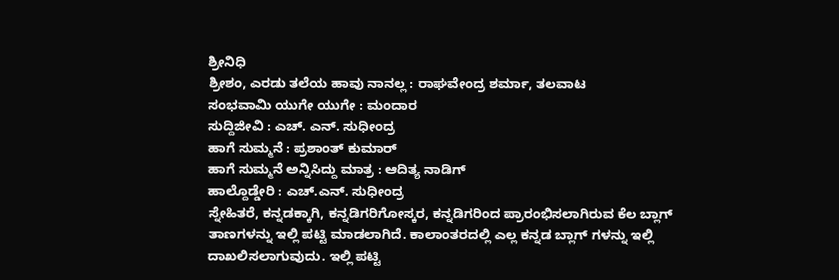ಶ್ರೀನಿಧಿ
ಶ್ರೀಶಂ, ಎರಡು ತಲೆಯ ಹಾವು ನಾನಲ್ಲ : ರಾಘವೇಂದ್ರ ಶರ್ಮಾ, ತಲವಾಟ
ಸಂಭವಾಮಿ ಯುಗೇ ಯುಗೇ : ಮಂದಾರ
ಸುದ್ದಿಜೀವಿ : ಎಚ್. ಎನ್. ಸುಧೀಂದ್ರ
ಹಾಗೆ ಸುಮ್ಮನೆ : ಪ್ರಶಾಂತ್ ಕುಮಾರ್
ಹಾಗೆ ಸುಮ್ಮನೆ ಅನ್ನಿಸಿದ್ದು ಮಾತ್ರ : ಆದಿತ್ಯ ನಾಡಿಗ್
ಹಾಲ್ದೊಡ್ಡೇರಿ : ಎಚ್.ಎನ್. ಸುಧೀಂದ್ರ
ಸ್ನೇಹಿತರೆ, ಕನ್ನಡಕ್ಕಾಗಿ, ಕನ್ನಡಿಗರಿಗೋಸ್ಕರ, ಕನ್ನಡಿಗರಿಂದ ಪ್ರಾರಂಭಿಸಲಾಗಿರುವ ಕೆಲ ಬ್ಲಾಗ್ ತಾಣಗಳನ್ನು ಇಲ್ಲಿ ಪಟ್ಟಿ ಮಾಡಲಾಗಿದೆ. ಕಾಲಾಂತರದಲ್ಲಿ ಎಲ್ಲ ಕನ್ನಡ ಬ್ಲಾಗ್ ಗಳನ್ನು ಇಲ್ಲಿ ದಾಖಲಿಸಲಾಗುವುದು. ಇಲ್ಲಿ ಪಟ್ಟಿ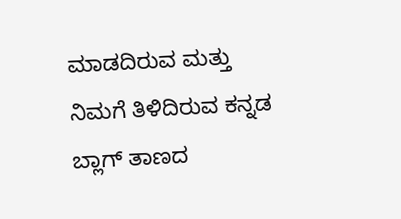ಮಾಡದಿರುವ ಮತ್ತು ನಿಮಗೆ ತಿಳಿದಿರುವ ಕನ್ನಡ ಬ್ಲಾಗ್ ತಾಣದ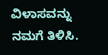ವಿಳಾಸವನ್ನು
ನಮಗೆ ತಿಳಿಸಿ.